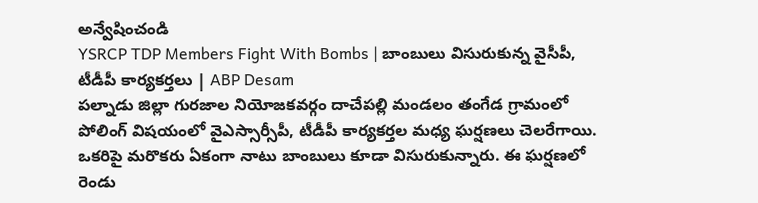అన్వేషించండి
YSRCP TDP Members Fight With Bombs | బాంబులు విసురుకున్న వైసీపీ, టీడీపీ కార్యకర్తలు | ABP Desam
పల్నాడు జిల్లా గురజాల నియోజకవర్గం దాచేపల్లి మండలం తంగేడ గ్రామంలో పోలింగ్ విషయంలో వైఎస్సార్సీపీ, టీడీపీ కార్యకర్తల మధ్య ఘర్షణలు చెలరేగాయి. ఒకరిపై మరొకరు ఏకంగా నాటు బాంబులు కూడా విసురుకున్నారు. ఈ ఘర్షణలో రెండు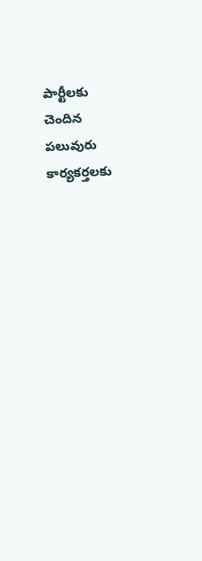పార్టీలకు చెందిన పలువురు కార్యకర్తలకు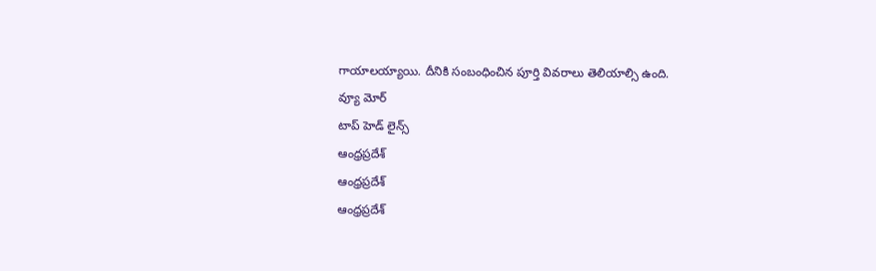గాయాలయ్యాయి. దీనికి సంబంధించిన పూర్తి వివరాలు తెలియాల్సి ఉంది.
వ్యూ మోర్
టాప్ హెడ్ లైన్స్
ఆంధ్రప్రదేశ్
ఆంధ్రప్రదేశ్
ఆంధ్రప్రదేశ్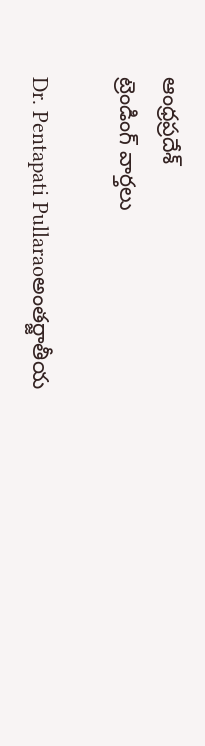ఆంధ్రప్రదేశ్
ట్రెండింగ్ వార్తలు

Dr. Pentapati Pullaraoఅంతర్జాతీయ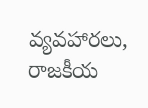వ్యవహారలు, రాజకీయ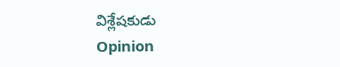విశ్లేషకుడు
Opinion